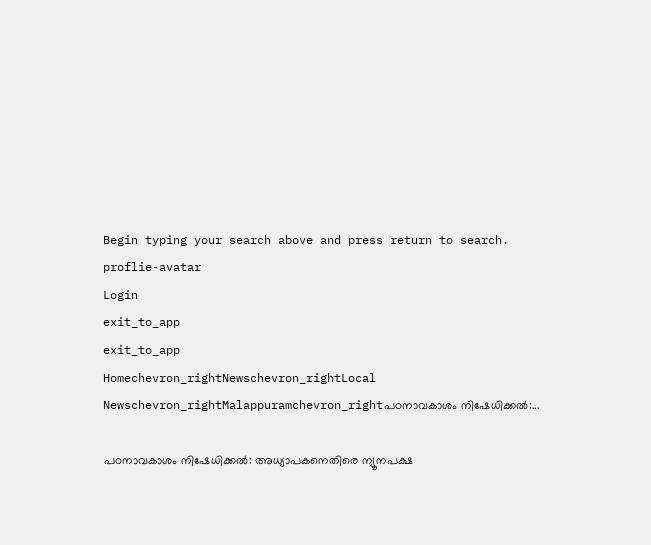Begin typing your search above and press return to search.
proflie-avatar
Login
exit_to_app
exit_to_app
Homechevron_rightNewschevron_rightLocal Newschevron_rightMalappuramchevron_rightപഠനാവകാശം നിഷേധിക്കൽ:...

പഠനാവകാശം നിഷേധിക്കൽ: അധ്യാപകനെതിരെ ന്യൂനപക്ഷ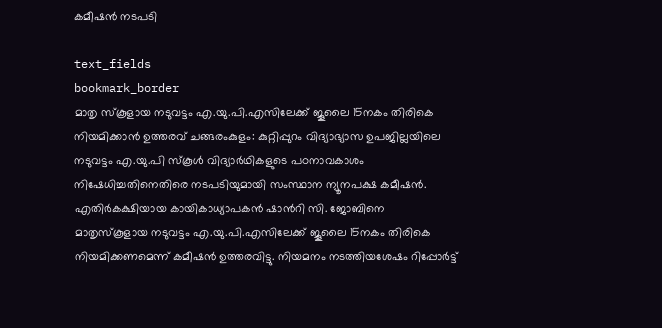കമീഷൻ നടപടി

text_fields
bookmark_border
മാതൃ സ്‌കൂളായ നടുവട്ടം എ.യു.പി.എസിലേക്ക് ജൂലൈ 15നകം തിരികെ നിയമിക്കാൻ ഉത്തരവ് ചങ്ങരംകുളം: കുറ്റിപ്പുറം വിദ്യാഭ്യാസ ഉപജില്ലയിലെ നടുവട്ടം എ.യു.പി സ്‌കൂൾ വിദ്യാർഥികളുടെ പഠനാവകാശം നിഷേധിച്ചതിനെതിരെ നടപടിയുമായി സംസ്ഥാന ന്യൂനപക്ഷ കമീഷൻ. എതിർകക്ഷിയായ കായികാധ്യാപകൻ ഷാന്‍റി സി. ജോബിനെ മാതൃസ്‌കൂളായ നടുവട്ടം എ.യു.പി.എസിലേക്ക് ജൂലൈ 15നകം തിരികെ നിയമിക്കണമെന്ന് കമീഷൻ ഉത്തരവിട്ടു. നിയമനം നടത്തിയശേഷം റിപ്പോർട്ട്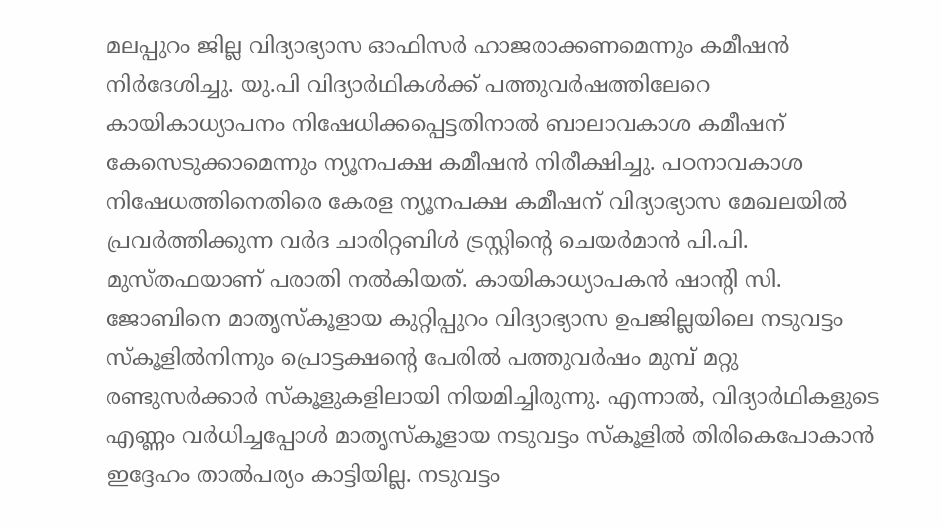മലപ്പുറം ജില്ല വിദ്യാഭ്യാസ ഓഫിസർ ഹാജരാക്കണമെന്നും കമീഷൻ നിർദേശിച്ചു. യു.പി വിദ്യാർഥികൾക്ക് പത്തുവർഷത്തിലേറെ കായികാധ്യാപനം നിഷേധിക്കപ്പെട്ടതിനാൽ ബാലാവകാശ കമീഷന് കേസെടുക്കാമെന്നും ന്യൂനപക്ഷ കമീഷൻ നിരീക്ഷിച്ചു. പഠനാവകാശ നിഷേധത്തിനെതിരെ കേരള ന്യൂനപക്ഷ കമീഷന് വിദ്യാഭ്യാസ മേഖലയിൽ പ്രവർത്തിക്കുന്ന വർദ ചാരിറ്റബിൾ ട്രസ്റ്റിന്റെ ചെയർമാൻ പി.പി. മുസ്തഫയാണ് പരാതി നൽകിയത്. കായികാധ്യാപകൻ ഷാന്‍റി സി. ജോബിനെ മാതൃസ്‌കൂളായ കുറ്റിപ്പുറം വിദ്യാഭ്യാസ ഉപജില്ലയിലെ നടുവട്ടം സ്‌കൂളിൽനിന്നും പ്രൊട്ടക്ഷന്റെ പേരിൽ പത്തുവർഷം മുമ്പ് മറ്റു രണ്ടുസർക്കാർ സ്‌കൂളുകളിലായി നിയമിച്ചിരുന്നു. എന്നാൽ, വിദ്യാർഥികളുടെ എണ്ണം വർധിച്ചപ്പോൾ മാതൃസ്‌കൂളായ നടുവട്ടം സ്‌കൂളിൽ തിരികെപോകാൻ ഇദ്ദേഹം താൽപര്യം കാട്ടിയില്ല. നടുവട്ടം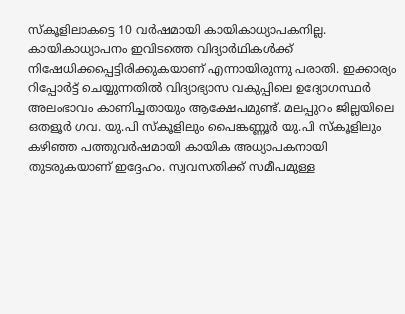സ്‌കൂളിലാകട്ടെ 10 വർഷമായി കായികാധ്യാപകനില്ല. കായികാധ്യാപനം ഇവിടത്തെ വിദ്യാർഥികൾക്ക് നിഷേധിക്കപ്പെട്ടിരിക്കുകയാണ് എന്നായിരുന്നു പരാതി. ഇക്കാര്യം റിപ്പോർട്ട് ചെയ്യുന്നതിൽ വിദ്യാഭ്യാസ വകുപ്പിലെ ഉദ്യോഗസ്ഥർ അലംഭാവം കാണിച്ചതായും ആക്ഷേപമുണ്ട്. മലപ്പുറം ജില്ലയിലെ ഒതളൂർ ഗവ. യു.പി സ്‌കൂളിലും പൈങ്കണ്ണൂർ യു.പി സ്‌കൂളിലും കഴിഞ്ഞ പത്തുവർഷമായി കായിക അധ്യാപകനായി തുടരുകയാണ് ഇദ്ദേഹം. സ്വവസതിക്ക് സമീപമുള്ള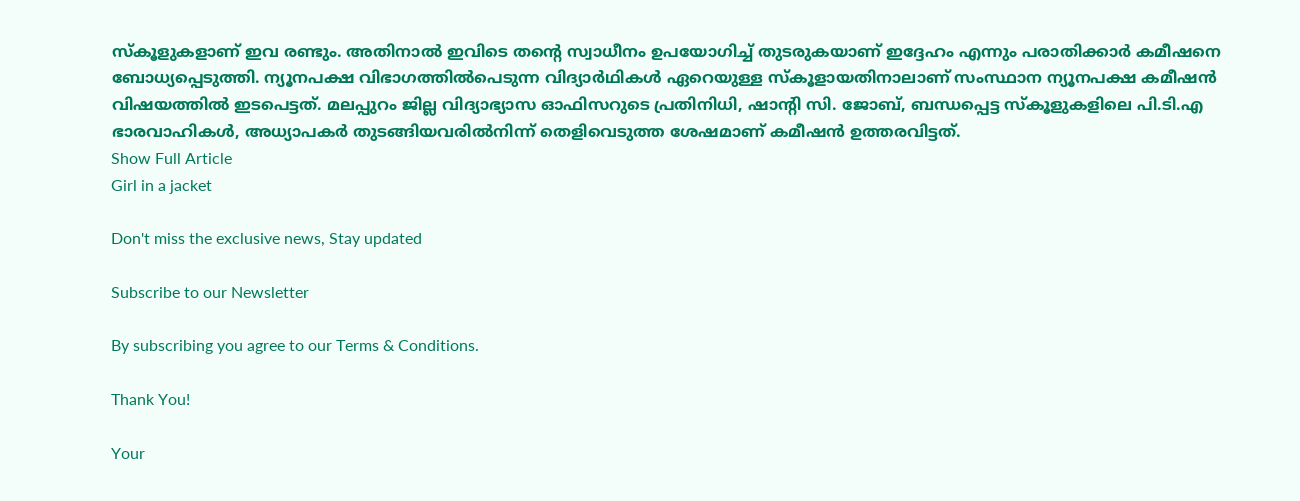സ്‌കൂളുകളാണ് ഇവ രണ്ടും. അതിനാൽ ഇവിടെ തന്റെ സ്വാധീനം ഉപയോഗിച്ച് തുടരുകയാണ് ഇദ്ദേഹം എന്നും പരാതിക്കാർ കമീഷനെ ബോധ്യപ്പെടുത്തി. ന്യൂനപക്ഷ വിഭാഗത്തിൽപെടുന്ന വിദ്യാർഥികൾ ഏറെയുള്ള സ്‌കൂളായതിനാലാണ് സംസ്ഥാന ന്യൂനപക്ഷ കമീഷൻ വിഷയത്തിൽ ഇടപെട്ടത്. മലപ്പുറം ജില്ല വിദ്യാഭ്യാസ ഓഫിസറുടെ പ്രതിനിധി, ഷാന്റി സി. ജോബ്, ബന്ധപ്പെട്ട സ്കൂളുകളിലെ പി.ടി.എ ഭാരവാഹികൾ, അധ്യാപകർ തുടങ്ങിയവരിൽനിന്ന് തെളിവെടുത്ത ശേഷമാണ് കമീഷൻ ഉത്തരവിട്ടത്.
Show Full Article
Girl in a jacket

Don't miss the exclusive news, Stay updated

Subscribe to our Newsletter

By subscribing you agree to our Terms & Conditions.

Thank You!

Your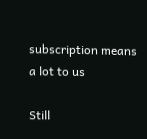subscription means a lot to us

Still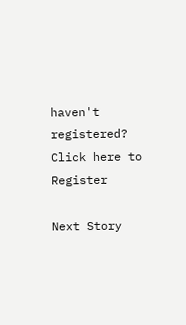haven't registered? Click here to Register

Next Story